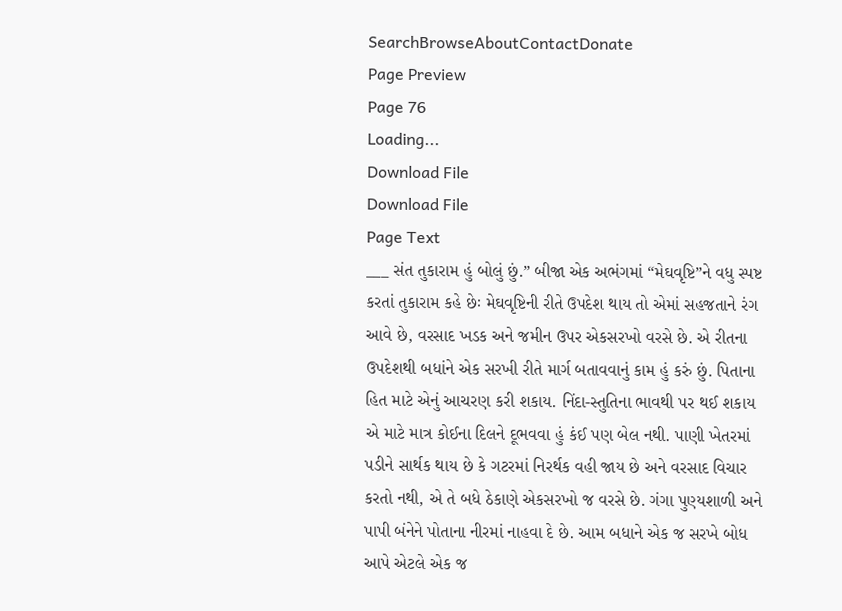SearchBrowseAboutContactDonate
Page Preview
Page 76
Loading...
Download File
Download File
Page Text
___ સંત તુકારામ હું બોલું છું.” બીજા એક અભંગમાં “મેઘવૃષ્ટિ”ને વધુ સ્પષ્ટ કરતાં તુકારામ કહે છેઃ મેઘવૃષ્ટિની રીતે ઉપદેશ થાય તો એમાં સહજતાને રંગ આવે છે, વરસાદ ખડક અને જમીન ઉપર એકસરખો વરસે છે. એ રીતના ઉપદેશથી બધાંને એક સરખી રીતે માર્ગ બતાવવાનું કામ હું કરું છું. પિતાના હિત માટે એનું આચરણ કરી શકાય. નિંદા-સ્તુતિના ભાવથી પર થઈ શકાય એ માટે માત્ર કોઈના દિલને દૂભવવા હું કંઈ પણ બેલ નથી. પાણી ખેતરમાં પડીને સાર્થક થાય છે કે ગટરમાં નિરર્થક વહી જાય છે અને વરસાદ વિચાર કરતો નથી, એ તે બધે ઠેકાણે એકસરખો જ વરસે છે. ગંગા પુણ્યશાળી અને પાપી બંનેને પોતાના નીરમાં નાહવા દે છે. આમ બધાને એક જ સરખે બોધ આપે એટલે એક જ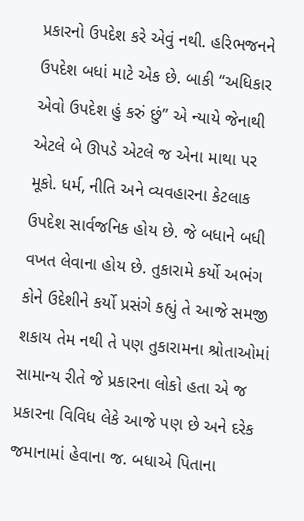પ્રકારનો ઉપદેશ કરે એવું નથી. હરિભજનને ઉપદેશ બધાં માટે એક છે. બાકી “અધિકાર એવો ઉપદેશ હું કરું છું” એ ન્યાયે જેનાથી એટલે બે ઊપડે એટલે જ એના માથા પર મૂકો. ધર્મ, નીતિ અને વ્યવહારના કેટલાક ઉપદેશ સાર્વજનિક હોય છે. જે બધાને બધી વખત લેવાના હોય છે. તુકારામે કર્યો અભંગ કોને ઉદેશીને કર્યો પ્રસંગે કહ્યું તે આજે સમજી શકાય તેમ નથી તે પણ તુકારામના શ્રોતાઓમાં સામાન્ય રીતે જે પ્રકારના લોકો હતા એ જ પ્રકારના વિવિધ લેકે આજે પણ છે અને દરેક જમાનામાં હેવાના જ. બધાએ પિતાના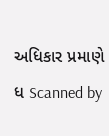અધિકાર પ્રમાણે ધ Scanned by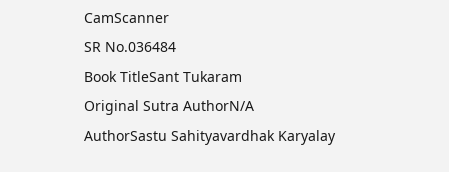CamScanner
SR No.036484
Book TitleSant Tukaram
Original Sutra AuthorN/A
AuthorSastu Sahityavardhak Karyalay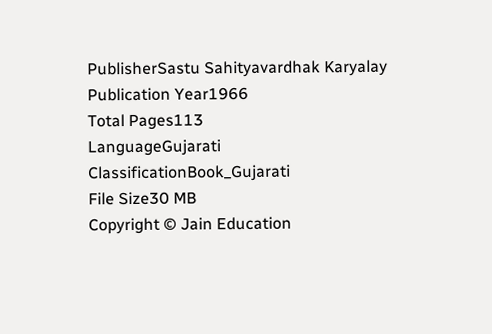PublisherSastu Sahityavardhak Karyalay
Publication Year1966
Total Pages113
LanguageGujarati
ClassificationBook_Gujarati
File Size30 MB
Copyright © Jain Education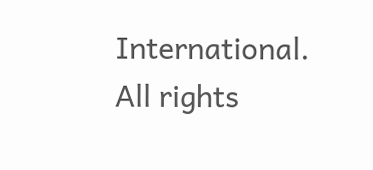International. All rights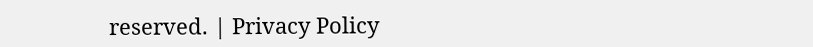reserved. | Privacy Policy